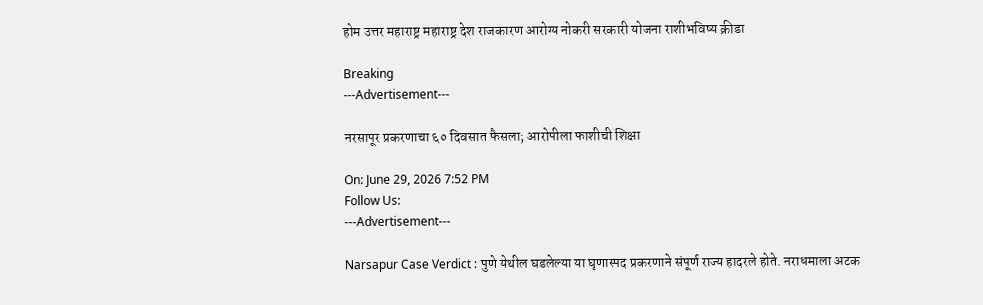होम उत्तर महाराष्ट्र महाराष्ट्र देश राजकारण आरोग्य नोकरी सरकारी योजना राशीभविष्य क्रीडा

Breaking
---Advertisement---

नरसापूर प्रकरणाचा ६० दिवसात फैसला; आरोपीला फाशीची शिक्षा

On: June 29, 2026 7:52 PM
Follow Us:
---Advertisement---

Narsapur Case Verdict : पुणे येथील घडलेल्या या घृणास्पद प्रकरणाने संपूर्ण राज्य हादरले होते. नराधमाला अटक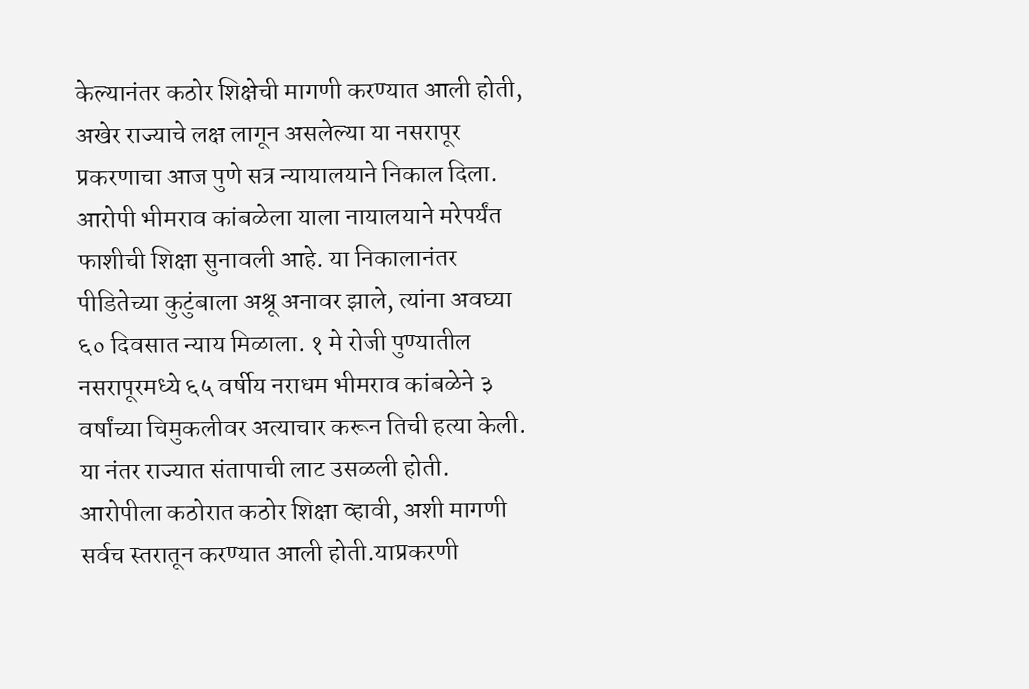केल्यानंतर कठोर शिक्षेची मागणी करण्यात आली होती, अखेर राज्याचे लक्ष लागून असलेल्या या नसरापूर प्रकरणाचा आज पुणे सत्र न्यायालयाने निकाल दिला. आरोपी भीमराव कांबळेला याला नायालयाने मरेपर्यंत फाशीची शिक्षा सुनावली आहे. या निकालानंतर पीडितेच्या कुटुंबाला अश्रू अनावर झाले, त्यांना अवघ्या ६० दिवसात न्याय मिळाला. १ मे रोजी पुण्यातील नसरापूरमध्ये ६५ वर्षीय नराधम भीमराव कांबळेने ३ वर्षांच्या चिमुकलीवर अत्याचार करून तिची हत्या केली. या नंतर राज्यात संतापाची लाट उसळली होती. आरोपीला कठोरात कठोर शिक्षा व्हावी, अशी मागणी सर्वच स्तरातून करण्यात आली होती.याप्रकरणी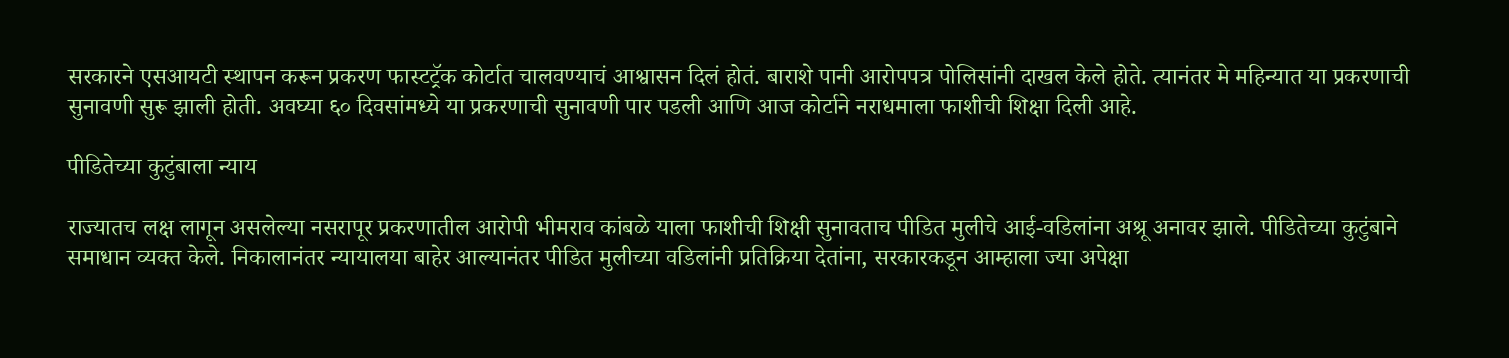सरकारने एसआयटी स्थापन करून प्रकरण फास्टट्रॅक कोर्टात चालवण्याचं आश्वासन दिलं होतं. बाराशे पानी आरोपपत्र पोलिसांनी दाखल केले होते. त्यानंतर मे महिन्यात या प्रकरणाची सुनावणी सुरू झाली होती. अवघ्या ६० दिवसांमध्ये या प्रकरणाची सुनावणी पार पडली आणि आज कोर्टाने नराधमाला फाशीची शिक्षा दिली आहे.

पीडितेच्या कुटुंबाला न्याय

राज्यातच लक्ष लागून असलेल्या नसरापूर प्रकरणातील आरोपी भीमराव कांबळे याला फाशीची शिक्षी सुनावताच पीडित मुलीचे आई-वडिलांना अश्रू अनावर झाले. पीडितेच्या कुटुंबाने समाधान व्यक्त केले. निकालानंतर न्यायालया बाहेर आल्यानंतर पीडित मुलीच्या वडिलांनी प्रतिक्रिया देतांना, सरकारकडून आम्हाला ज्या अपेक्षा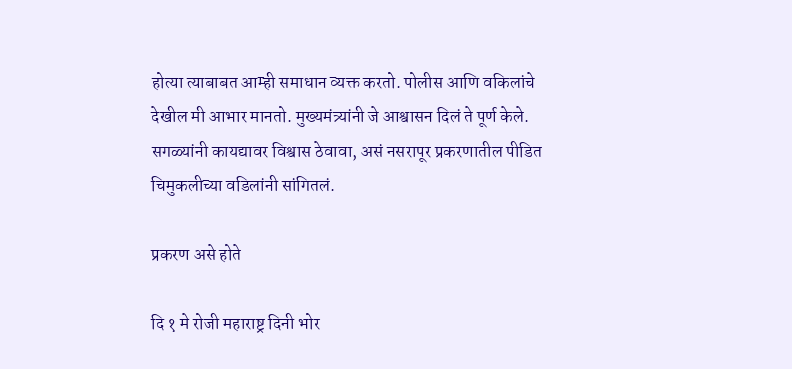होत्या त्याबाबत आम्ही समाधान व्यक्त करतो. पोलीस आणि वकिलांचे देखील मी आभार मानतो. मुख्यमंत्र्यांनी जे आश्वासन दिलं ते पूर्ण केले. सगळ्यांनी कायद्यावर विश्वास ठेवावा, असं नसरापूर प्रकरणातील पीडित चिमुकलीच्या वडिलांनी सांगितलं.

प्रकरण असे होते

दि १ मे रोजी महाराष्ट्र दिनी भोर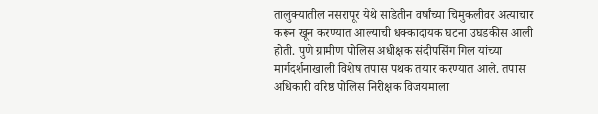तालुक्यातील नसरापूर येथे साडेतीन वर्षांच्या चिमुकलीवर अत्याचार करून खून करण्यात आल्याची धक्कादायक घटना उघडकीस आली होती. पुणे ग्रामीण पोलिस अधीक्षक संदीपसिंग गिल यांच्या मार्गदर्शनाखाली विशेष तपास पथक तयार करण्यात आले. तपास अधिकारी वरिष्ठ पोलिस निरीक्षक विजयमाला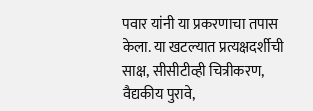पवार यांनी या प्रकरणाचा तपास केला. या खटल्यात प्रत्यक्षदर्शीची साक्ष, सीसीटीव्ही चित्रीकरण, वैद्यकीय पुरावे,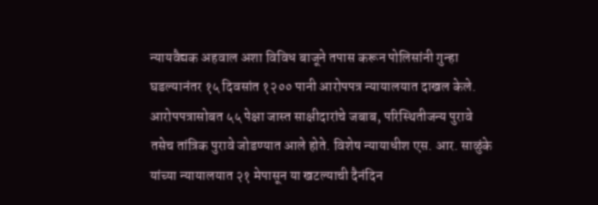न्यायवैद्यक अहवाल अशा विविध बाजूने तपास करून पोलिसांनी गुन्हा घडल्यानंतर १५ दिवसांत १२०० पानी आरोपपत्र न्यायालयात दाखल केले. आरोपपत्रासोबत ५५ पेक्षा जास्त साक्षीदारांचे जबाब, परिस्थितीजन्य पुरावे तसेच तांत्रिक पुरावे जोडण्यात आले होते. विशेष न्यायाधीश एस. आर. साळुंके यांच्या न्यायालयात २१ मेपासून या खटल्याची दैनंदिन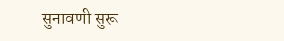सुनावणी सुरू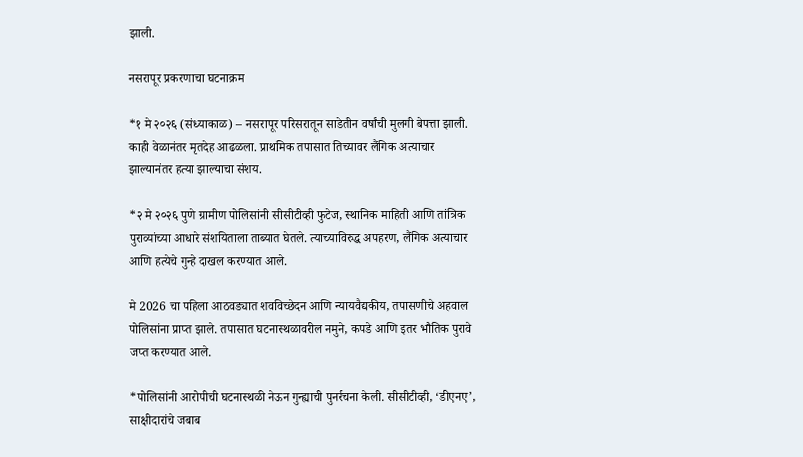झाली.

नसरापूर प्रकरणाचा घटनाक्रम

*१ मे २०२६ (संध्याकाळ) – नसरापूर परिसरातून साडेतीन वर्षांची मुलगी बेपत्ता झाली. काही वेळानंतर मृतदेह आढळला. प्राथमिक तपासात तिच्यावर लैंगिक अत्याचार झाल्यानंतर हत्या झाल्याचा संशय.

*२ मे २०२६ पुणे ग्रामीण पोलिसांनी सीसीटीव्ही फुटेज, स्थानिक माहिती आणि तांत्रिक पुराव्यांच्या आधारे संशयिताला ताब्यात घेतले. त्याच्याविरुद्ध अपहरण, लैंगिक अत्याचार आणि हत्येचे गुन्हे दाखल करण्यात आले.

मे 2026 चा पहिला आठवड्यात शवविच्छेदन आणि न्यायवैद्यकीय, तपासणीचे अहवाल पोलिसांना प्राप्त झाले. तपासात घटनास्थळावरील नमुने, कपडे आणि इतर भौतिक पुरावे जप्त करण्यात आले.

*पोलिसांनी आरोपीची घटनास्थळी नेऊन गुन्ह्याची पुनर्रचना केली. सीसीटीव्ही, ‘डीएनए’, साक्षीदारांचे जबाब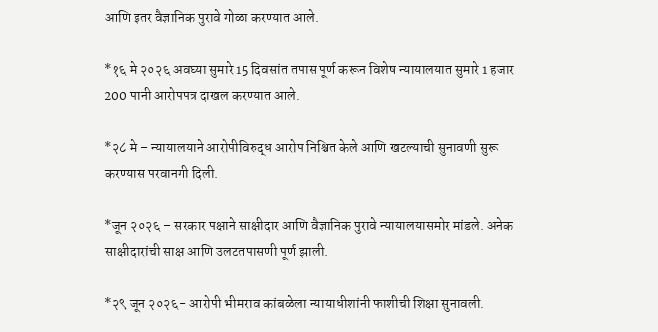आणि इतर वैज्ञानिक पुरावे गोळा करण्यात आले.

*१६ मे २०२६ अवघ्या सुमारे 15 दिवसांत तपास पूर्ण करून विशेष न्यायालयात सुमारे 1 हजार 200 पानी आरोपपत्र दाखल करण्यात आले.

*२८ मे – न्यायालयाने आरोपीविरुद्ध आरोप निश्चित केले आणि खटल्याची सुनावणी सुरू करण्यास परवानगी दिली.

*जून २०२६ – सरकार पक्षाने साक्षीदार आणि वैज्ञानिक पुरावे न्यायालयासमोर मांडले. अनेक साक्षीदारांची साक्ष आणि उलटतपासणी पूर्ण झाली.

*२९ जून २०२६- आरोपी भीमराव कांबळेला न्यायाधीशांनी फाशीची शिक्षा सुनावली.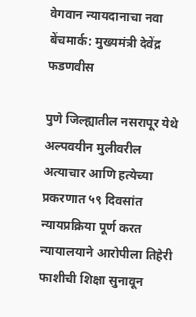वेगवान न्यायदानाचा नवा बेंचमार्क: मुख्यमंत्री देवेंद्र फडणवीस

पुणे जिल्ह्यातील नसरापूर येथे अल्पवयीन मुलीवरील अत्याचार आणि हत्येच्या प्रकरणात ५९ दिवसांत न्यायप्रक्रिया पूर्ण करत न्यायालयाने आरोपीला तिहेरी फाशीची शिक्षा सुनावून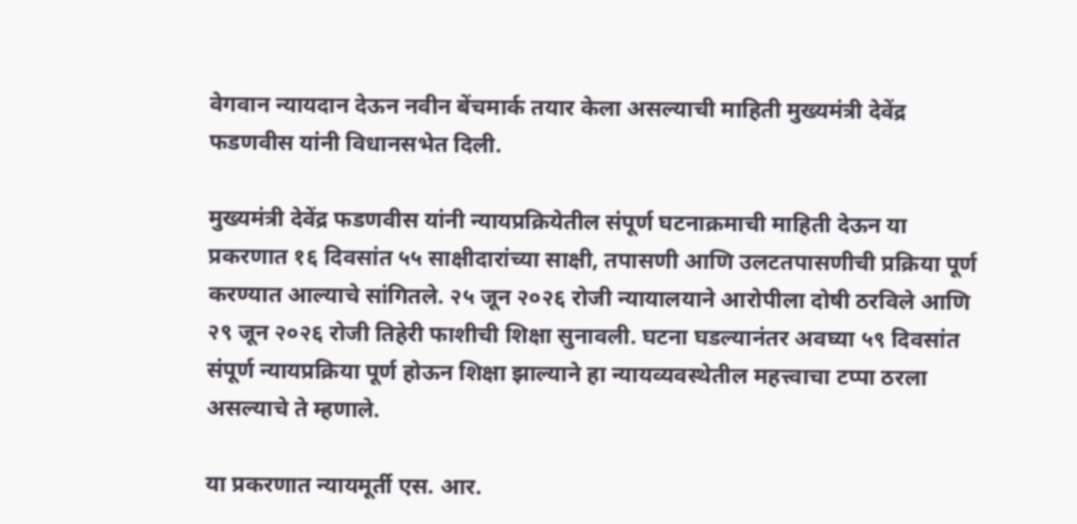वेगवान न्यायदान देऊन नवीन बेंचमार्क तयार केला असल्याची माहिती मुख्यमंत्री देवेंद्र फडणवीस यांनी विधानसभेत दिली.

मुख्यमंत्री देवेंद्र फडणवीस यांनी न्यायप्रक्रियेतील संपूर्ण घटनाक्रमाची माहिती देऊन या प्रकरणात १६ दिवसांत ५५ साक्षीदारांच्या साक्षी, तपासणी आणि उलटतपासणीची प्रक्रिया पूर्ण करण्यात आल्याचे सांगितले. २५ जून २०२६ रोजी न्यायालयाने आरोपीला दोषी ठरविले आणि २९ जून २०२६ रोजी तिहेरी फाशीची शिक्षा सुनावली. घटना घडल्यानंतर अवघ्या ५९ दिवसांत संपूर्ण न्यायप्रक्रिया पूर्ण होऊन शिक्षा झाल्याने हा न्यायव्यवस्थेतील महत्त्वाचा टप्पा ठरला असल्याचे ते म्हणाले.

या प्रकरणात न्यायमूर्ती एस. आर.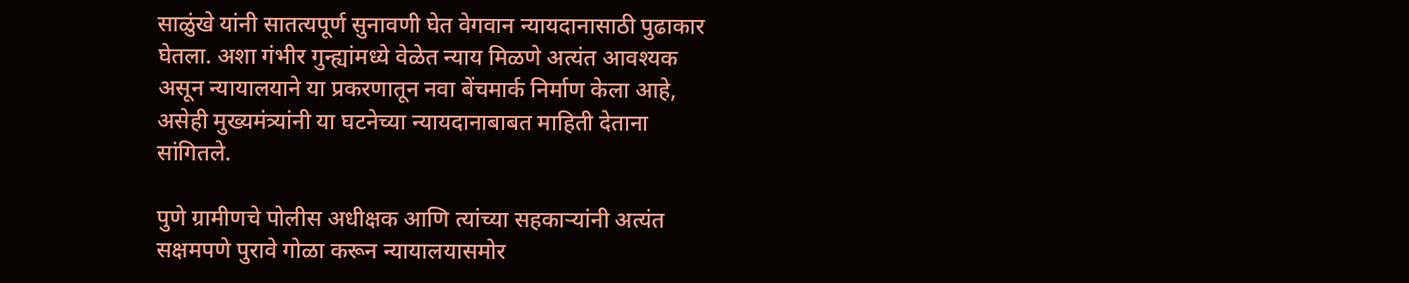साळुंखे यांनी सातत्यपूर्ण सुनावणी घेत वेगवान न्यायदानासाठी पुढाकार घेतला. अशा गंभीर गुन्ह्यांमध्ये वेळेत न्याय मिळणे अत्यंत आवश्यक असून न्यायालयाने या प्रकरणातून नवा बेंचमार्क निर्माण केला आहे, असेही मुख्यमंत्र्यांनी या घटनेच्या न्यायदानाबाबत माहिती देताना सांगितले.

पुणे ग्रामीणचे पोलीस अधीक्षक आणि त्यांच्या सहकाऱ्यांनी अत्यंत सक्षमपणे पुरावे गोळा करून न्यायालयासमोर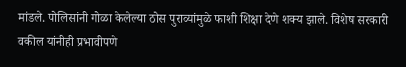मांडले. पोलिसांनी गोळा केलेल्या ठोस पुराव्यांमुळे फाशी शिक्षा देणे शक्य झाले. विशेष सरकारी वकील यांनीही प्रभावीपणे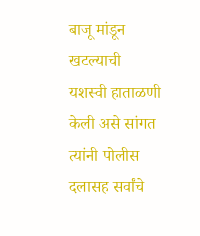बाजू मांडून खटल्याची यशस्वी हाताळणी केली असे सांगत त्यांनी पोलीस दलासह सर्वांचे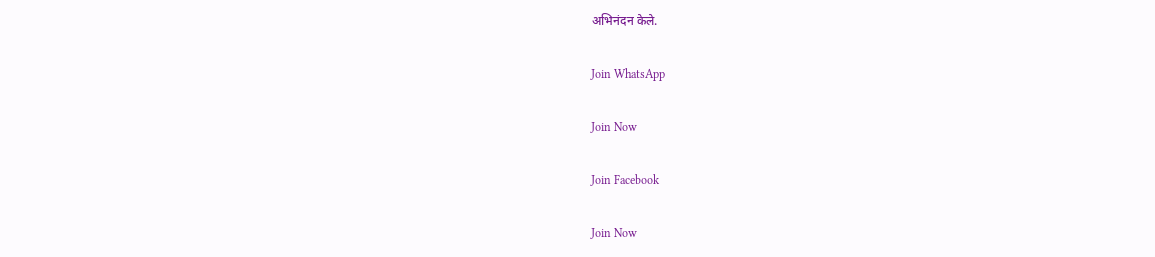अभिनंदन केले.

Join WhatsApp

Join Now

Join Facebook

Join Now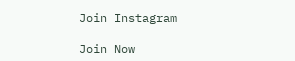Join Instagram

Join Now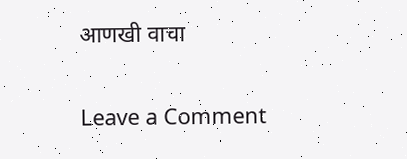आणखी वाचा

Leave a Comment